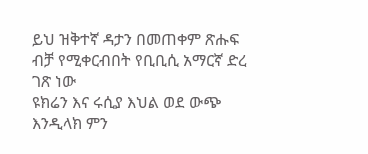ይህ ዝቅተኛ ዳታን በመጠቀም ጽሑፍ ብቻ የሚቀርብበት የቢቢሲ አማርኛ ድረ ገጽ ነው
ዩክሬን እና ሩሲያ እህል ወደ ውጭ እንዲላክ ምን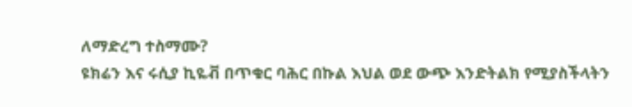ለማድረግ ተስማሙ?
ዩክሬን እና ሩሲያ ኪዬቭ በጥቁር ባሕር በኩል እህል ወደ ውጭ እንድትልክ የሚያስችላትን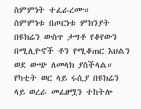ስምምነት ተፈራረሙ።
ስምምነቱ በጦርነቱ ምክንያት በዩክሬን ውስጥ ታግቶ የቆየውን በሚሊዮኖች ቶን የሚቆጠር እህልን ወደ ውጭ ለመላክ ያስችላል።
የካቲት ወር ላይ ሩሲያ በዩክሬን ላይ ወረራ መፈፀሟን ተከትሎ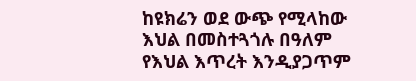ከዩክሬን ወደ ውጭ የሚላከው እህል በመስተጓጎሉ በዓለም የእህል እጥረት እንዲያጋጥም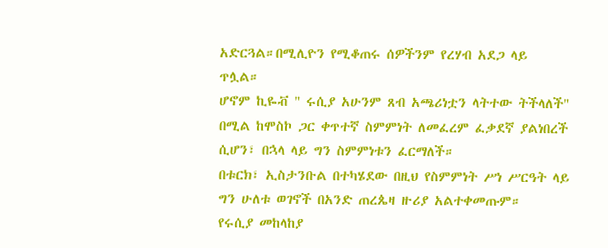አድርጓል።በሚሊዮን የሚቆጠሩ ሰዎችንም የረሃብ አደጋ ላይ ጥሏል።
ሆኖም ኪዬቭ " ሩሲያ አሁንም ጸብ አጫሪነቷን ላትተው ትችላለች" በሚል ከሞስኮ ጋር ቀጥተኛ ስምምነት ለመፈረም ፈቃደኛ ያልነበረች ሲሆን፣ በኋላ ላይ ግን ስምምነቱን ፈርማለች።
በቱርክ፣ ኢስታንቡል በተካሄደው በዚህ የስምምነት ሥነ ሥርዓት ላይ ግን ሁለቱ ወገኖች በአንድ ጠረጴዛ ዙሪያ አልተቀመጡም።
የሩሲያ መከላከያ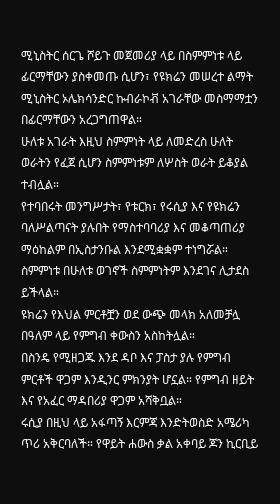ሚኒስትር ሰርጌ ሾይጉ መጀመሪያ ላይ በስምምነቱ ላይ ፊርማቸውን ያስቀመጡ ሲሆን፣ የዩክሬን መሠረተ ልማት ሚኒስትር ኦሌክሳንድር ኩብራኮቭ አገራቸው መስማማቷን በፊርማቸውን አረጋግጠዋል።
ሁለቱ አገራት እዚህ ስምምነት ላይ ለመድረስ ሁለት ወራትን የፈጀ ሲሆን ስምምነቱም ለሦስት ወራት ይቆያል ተብሏል።
የተባበሩት መንግሥታት፣ የቱርክ፣ የሩሲያ እና የዩክሬን ባለሥልጣናት ያሉበት የማስተባባሪያ እና መቆጣጠሪያ ማዕከልም በኢስታንቡል እንደሚቋቋም ተነግሯል።
ስምምነቱ በሁለቱ ወገኖች ስምምነትም እንደገና ሊታደስ ይችላል።
ዩክሬን የእህል ምርቶቿን ወደ ውጭ መላክ አለመቻሏ በዓለም ላይ የምግብ ቀውስን አስከትሏል።
በስንዴ የሚዘጋጁ እንደ ዳቦ እና ፓስታ ያሉ የምግብ ምርቶች ዋጋም እንዲንር ምክንያት ሆኗል። የምግብ ዘይት እና የአፈር ማዳበሪያ ዋጋም አሻቅቧል።
ሩሲያ በዚህ ላይ አፋጣኝ እርምጃ እንድትወስድ አሜሪካ ጥሪ አቅርባለች። የዋይት ሐውስ ቃል አቀባይ ጆን ኪርቢይ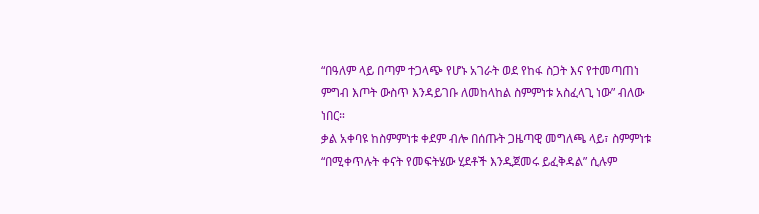“በዓለም ላይ በጣም ተጋላጭ የሆኑ አገራት ወደ የከፋ ስጋት እና የተመጣጠነ ምግብ እጦት ውስጥ እንዳይገቡ ለመከላከል ስምምነቱ አስፈላጊ ነው” ብለው ነበር።
ቃል አቀባዩ ከስምምነቱ ቀደም ብሎ በሰጡት ጋዜጣዊ መግለጫ ላይ፣ ስምምነቱ “በሚቀጥሉት ቀናት የመፍትሄው ሂደቶች እንዲጀመሩ ይፈቅዳል” ሲሉም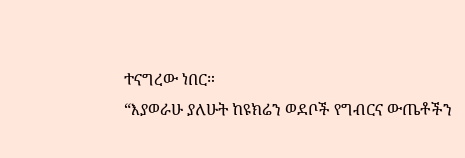ተናግረው ነበር።
“እያወራሁ ያለሁት ከዩክሬን ወደቦች የግብርና ውጤቶችን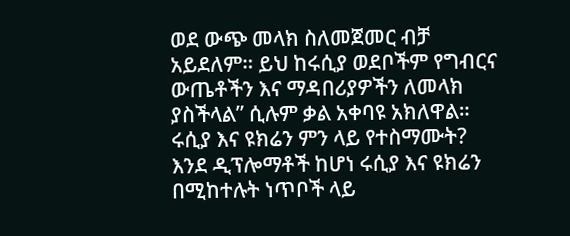ወደ ውጭ መላክ ስለመጀመር ብቻ አይደለም። ይህ ከሩሲያ ወደቦችም የግብርና ውጤቶችን እና ማዳበሪያዎችን ለመላክ ያስችላል” ሲሉም ቃል አቀባዩ አክለዋል።
ሩሲያ እና ዩክሬን ምን ላይ የተስማሙት?
እንደ ዲፕሎማቶች ከሆነ ሩሲያ እና ዩክሬን በሚከተሉት ነጥቦች ላይ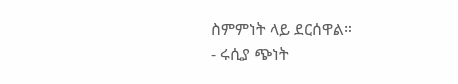ስምምነት ላይ ደርሰዋል።
- ሩሲያ ጭነት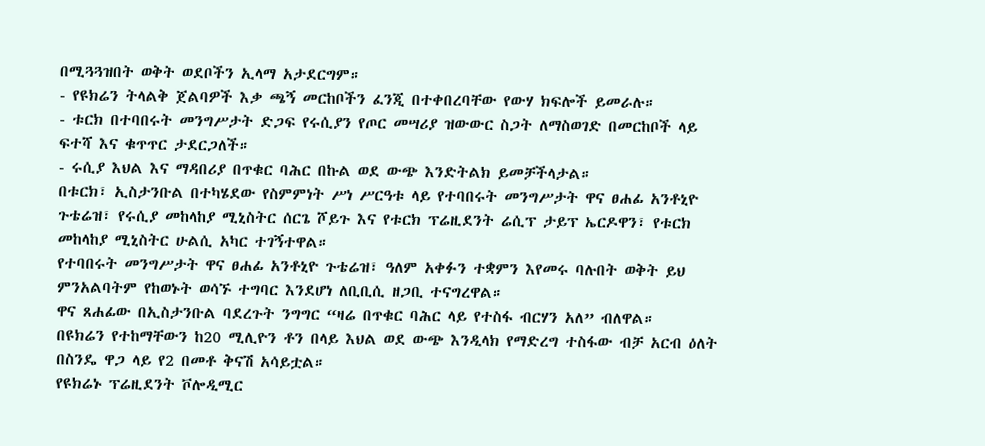በሚጓጓዝበት ወቅት ወደቦችን ኢላማ አታደርግም።
- የዩክሬን ትላልቅ ጀልባዎች እቃ ጫኝ መርከቦችን ፈንጂ በተቀበረባቸው የውሃ ክፍሎች ይመራሉ።
- ቱርክ በተባበሩት መንግሥታት ድጋፍ የሩሲያን የጦር መሣሪያ ዝውውር ስጋት ለማስወገድ በመርከቦች ላይ ፍተሻ እና ቁጥጥር ታደርጋለች።
- ሩሲያ እህል እና ማዳበሪያ በጥቁር ባሕር በኩል ወደ ውጭ እንድትልክ ይመቻችላታል።
በቱርክ፣ ኢስታንቡል በተካሄደው የስምምነት ሥነ ሥርዓቱ ላይ የተባበሩት መንግሥታት ዋና ፀሐፊ አንቶኒዮ ጉቴሬዝ፣ የሩሲያ መከላከያ ሚኒስትር ሰርጌ ሾይጉ እና የቱርክ ፕሬዚደንት ሬሲፕ ታይፕ ኤርዶዋን፣ የቱርክ መከላከያ ሚኒስትር ሁልሲ አካር ተገኝተዋል።
የተባበሩት መንግሥታት ዋና ፀሐፊ አንቶኒዮ ጉቴሬዝ፣ ዓለም አቀፉን ተቋምን እየመሩ ባሉበት ወቅት ይህ ምንአልባትም የከወኑት ወሳኙ ተግባር እንደሆነ ለቢቢሲ ዘጋቢ ተናግረዋል።
ዋና ጸሐፊው በኢስታንቡል ባደረጉት ንግግር “ዛሬ በጥቁር ባሕር ላይ የተስፋ ብርሃን አለ” ብለዋል።
በዩክሬን የተከማቸውን ከ20 ሚሊዮን ቶን በላይ እህል ወደ ውጭ እንዲላክ የማድረግ ተስፋው ብቻ አርብ ዕለት በስንዴ ዋጋ ላይ የ2 በመቶ ቅናሽ አሳይቷል።
የዩክሬኑ ፕሬዚደንት ቮሎዲሚር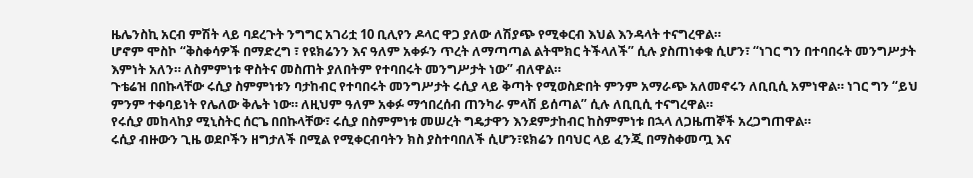ዜሌንስኪ አርብ ምሽት ላይ ባደረጉት ንግግር አገሪቷ 10 ቢሊየን ዶላር ዋጋ ያለው ለሽያጭ የሚቀርብ እህል እንዳላት ተናግረዋል።
ሆኖም ሞስኮ “ቅስቀሳዎች በማድረግ ፣ የዩክሬንን እና ዓለም አቀፉን ጥረት ለማጣጣል ልትሞክር ትችላለች” ሲሉ ያስጠነቀቁ ሲሆን፣ “ነገር ግን በተባበሩት መንግሥታት እምነት አለን። ለስምምነቱ ዋስትና መስጠት ያለበትም የተባበሩት መንግሥታት ነው” ብለዋል።
ጉቴሬዝ በበኩላቸው ሩሲያ ስምምነቱን ባታከብር የተባበሩት መንግሥታት ሩሲያ ላይ ቅጣት የሚወስድበት ምንም አማራጭ አለመኖሩን ለቢቢሲ አምነዋል። ነገር ግን “ይህ ምንም ተቀባይነት የሌለው ቅሌት ነው። ለዚህም ዓለም አቀፉ ማኅበረሰብ ጠንካራ ምላሽ ይሰጣል” ሲሉ ለቢቢሲ ተናግረዋል።
የሩሲያ መከላከያ ሚኒስትር ሰርጌ በበኩላቸው፣ ሩሲያ በስምምነቱ መሠረት ግዴታዋን እንደምታከብር ከስምምነቱ በኋላ ለጋዜጠኞች አረጋግጠዋል።
ሩሲያ ብዙውን ጊዜ ወደቦችን ዘግታለች በሚል የሚቀርብባትን ክስ ያስተባበለች ሲሆን፣ዩክሬን በባህር ላይ ፈንጂ በማስቀመጧ እና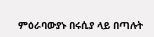ምዕራባውያኑ በሩሲያ ላይ በጣሉት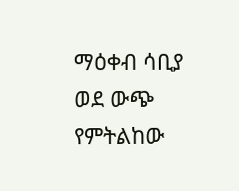ማዕቀብ ሳቢያ ወደ ውጭ የምትልከው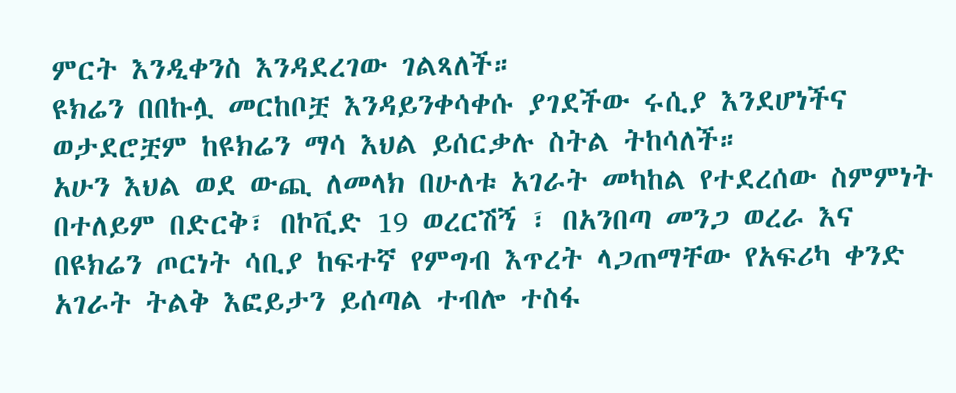ምርት እንዲቀንስ እንዳደረገው ገልጻለች።
ዩክሬን በበኩሏ መርከቦቿ እንዳይንቀሳቀሱ ያገደችው ሩሲያ እንደሆነችና ወታደሮቿም ከዩክሬን ማሳ እህል ይሰርቃሉ ስትል ትከሳለች።
አሁን እህል ወደ ውጪ ለመላክ በሁለቱ አገራት መካከል የተደረሰው ስምምነት በተለይም በድርቅ፣ በኮቪድ 19 ወረርሽኝ ፣ በአንበጣ መንጋ ወረራ እና በዩክሬን ጦርነት ሳቢያ ከፍተኛ የምግብ እጥረት ላጋጠማቸው የአፍሪካ ቀንድ አገራት ትልቅ እፎይታን ይሰጣል ተብሎ ተስፋ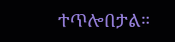ተጥሎበታል።